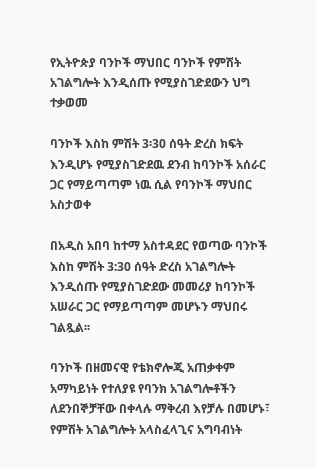የኢትዮጵያ ባንኮች ማህበር ባንኮች የምሽት አገልግሎት እንዲሰጡ የሚያስገድደውን ህግ ተቃወመ

ባንኮች እስከ ምሽት 3፡30 ሰዓት ድረስ ክፍት እንዲሆኑ የሚያስገድደዉ ደንብ ከባንኮች አሰራር ጋር የማይጣጣም ነዉ ሲል የባንኮች ማህበር አስታወቀ

በአዲስ አበባ ከተማ አስተዳደር የወጣው ባንኮች እስከ ምሽት 3:30 ሰዓት ድረስ አገልግሎት እንዲሰጡ የሚያስገድደው መመሪያ ከባንኮች አሠራር ጋር የማይጣጣም መሆኑን ማህበሩ ገልጿል፡፡

ባንኮች በዘመናዊ የቴክኖሎጂ አጠቃቀም አማካይነት የተለያዩ የባንክ አገልግሎቶችን ለደንበኞቻቸው በቀላሉ ማቅረብ እየቻሉ በመሆኑ፣ የምሽት አገልግሎት አላስፈላጊና አግባብነት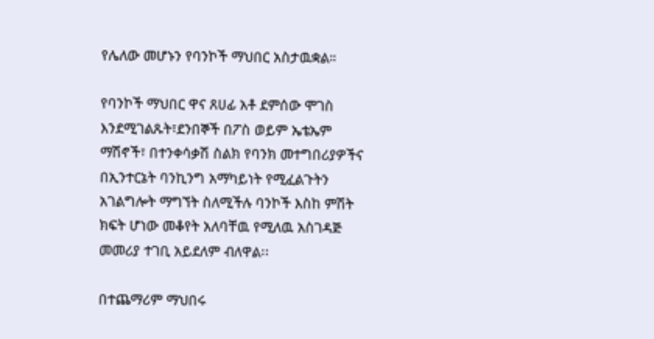የሌለው መሆኑን የባንኮች ማህበር አስታዉቋል።

የባንኮች ማህበር ዋና ጸሀፊ አቶ ደምሰው ሞገስ እንደሚገልጹት፣ደንበኞች በፖስ ወይም ኤቴኤም ማሽኖች፣ በተንቀሳቃሽ ስልክ የባንክ መተግበሪያዎችና በኢንተርኔት ባንኪንግ አማካይነት የሚፈልጉትን አገልግሎት ማግኘት ስለሚችሉ ባንኮች እስከ ምሽት ክፍት ሆነው መቆየት አለባቸዉ የሚለዉ አስገዳጅ መመሪያ ተገቢ አይደለም ብለዋል፡፡

በተጨማሪም ማህበሩ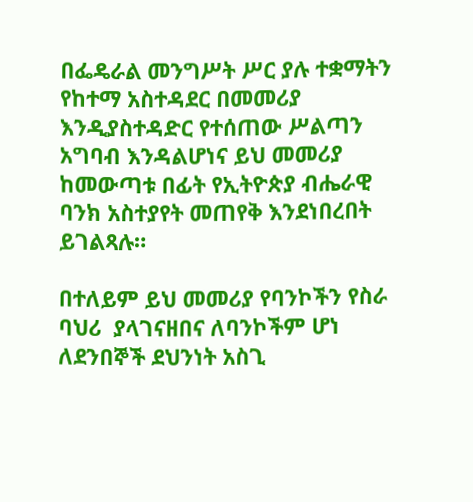በፌዴራል መንግሥት ሥር ያሉ ተቋማትን የከተማ አስተዳደር በመመሪያ እንዲያስተዳድር የተሰጠው ሥልጣን አግባብ እንዳልሆነና ይህ መመሪያ ከመውጣቱ በፊት የኢትዮጵያ ብሔራዊ ባንክ አስተያየት መጠየቅ እንደነበረበት ይገልጻሉ።

በተለይም ይህ መመሪያ የባንኮችን የስራ ባህሪ  ያላገናዘበና ለባንኮችም ሆነ ለደንበኞች ደህንነት አስጊ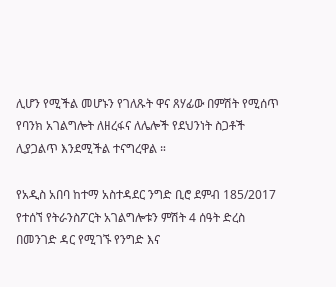ሊሆን የሚችል መሆኑን የገለጹት ዋና ጸሃፊው በምሽት የሚሰጥ የባንክ አገልግሎት ለዘረፋና ለሌሎች የደህንነት ስጋቶች ሊያጋልጥ እንደሚችል ተናግረዋል ።

የአዲስ አበባ ከተማ አስተዳደር ንግድ ቢሮ ደምብ 185/2017 የተሰኘ የትራንስፖርት አገልግሎቱን ምሽት 4 ሰዓት ድረስ በመንገድ ዳር የሚገኙ የንግድ እና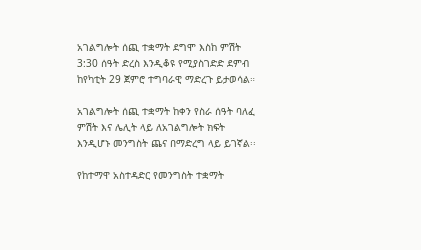አገልግሎት ሰጪ ተቋማት ደግሞ እስከ ምሽት 3:30 ሰዓት ድረስ እንዲቆዩ የሚያስገድድ ደምብ ከየካቲት 29 ጀምሮ ተግባራዊ ማድረጉ ይታወሳል።

አገልግሎት ሰጪ ተቋማት ከቀን የስራ ሰዓት ባለፈ ምሽት እና ሌሊት ላይ ለአገልግሎት ክፍት እንዲሆኑ መንግስት ጨና በማድረግ ላይ ይገኛል፡፡

የከተማዋ አስተዳድር የመንግስት ተቋማት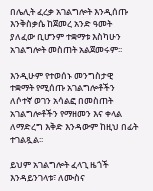በሌሊት ፈረቃ አገልግሎት እንዲሰጡ እንቅስቃሴ ከጀመረ አንድ ዓመት ያለፈው ቢሆንም ተቋማቱ እስካሁን አገልግሎት መስጠት አልጀመሩም፡፡

እንዲሁም የተወሰኑ መንግስታዊ ተቋማት የሚሰጡ አገልግሎቶችን ለሶተኛ ወገን አሳልፎ በመስጠት አገልግሎቶችን የማዘመን እና ቀላል ለማድረግ እቅድ እንዳውም ከዚህ በፊት ተገልጿል፡፡

ይህም አገልግሎት ፈላጊ ዜጎች እንዳይንገላቱ፣ ለሙስና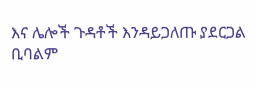እና ሌሎች ጉዳቶች እንዳይጋለጡ ያደርጋል ቢባልም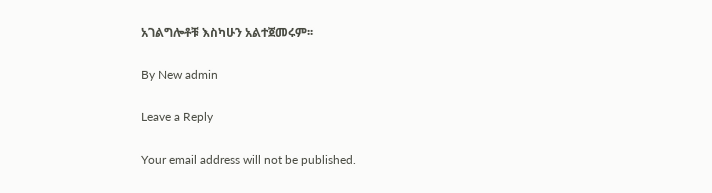አገልግሎቶቹ እስካሁን አልተጀመሩም፡፡

By New admin

Leave a Reply

Your email address will not be published.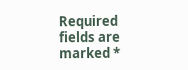Required fields are marked *